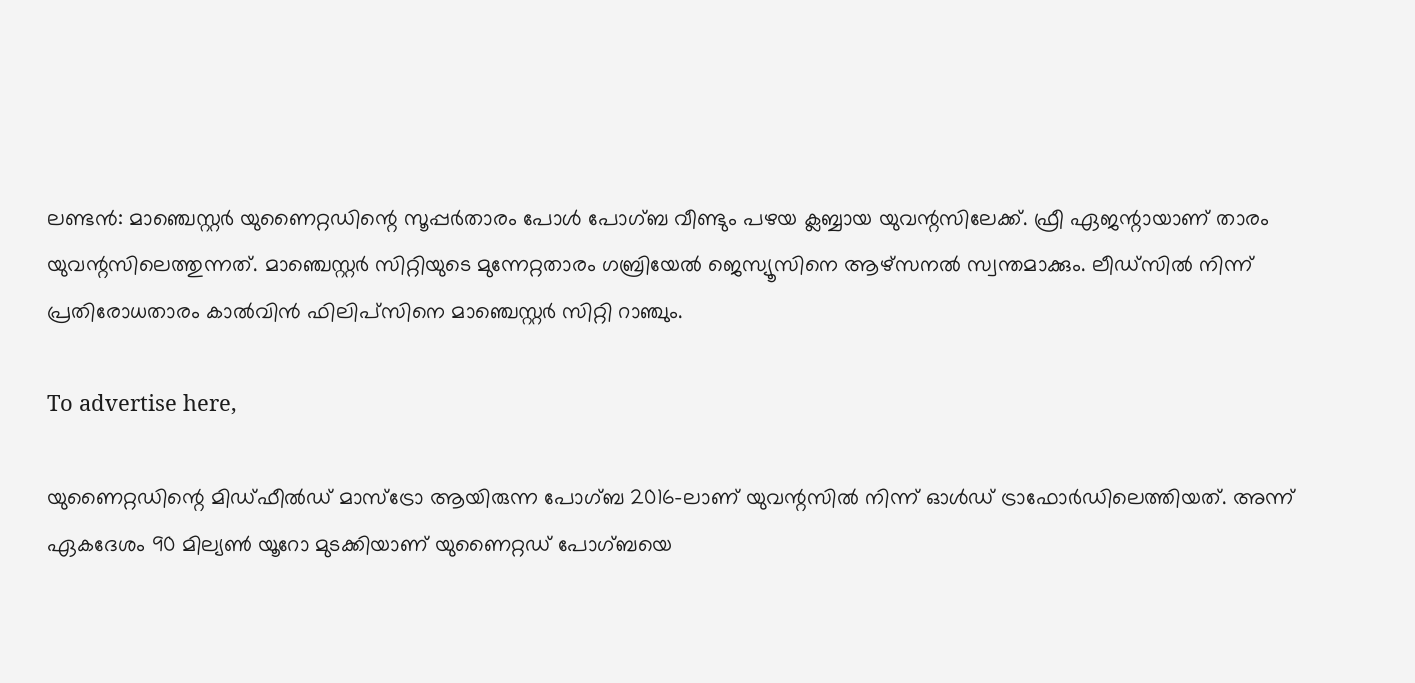ലണ്ടന്‍: മാഞ്ചെസ്റ്റര്‍ യുണൈറ്റഡിന്റെ സൂപ്പര്‍താരം പോള്‍ പോഗ്ബ വീണ്ടും പഴയ ക്ലബ്ബായ യുവന്റസിലേക്ക്. ഫ്രീ ഏജന്റായാണ് താരം യുവന്റസിലെത്തുന്നത്. മാഞ്ചെസ്റ്റര്‍ സിറ്റിയുടെ മുന്നേറ്റതാരം ഗബ്രിയേല്‍ ജെസ്യൂസിനെ ആഴ്‌സനല്‍ സ്വന്തമാക്കും. ലീഡ്‌സില്‍ നിന്ന് പ്രതിരോധതാരം കാല്‍വിന്‍ ഫിലിപ്‌സിനെ മാഞ്ചെസ്റ്റര്‍ സിറ്റി റാഞ്ചും.

To advertise here,

യുണൈറ്റഡിന്റെ മിഡ്ഫീല്‍ഡ് മാസ്‌ട്രോ ആയിരുന്ന പോഗ്ബ 2016-ലാണ് യുവന്റസില്‍ നിന്ന് ഓള്‍ഡ് ട്രാഫോര്‍ഡിലെത്തിയത്. അന്ന് ഏകദേശം 90 മില്യണ്‍ യൂറോ മുടക്കിയാണ് യുണൈറ്റഡ് പോഗ്ബയെ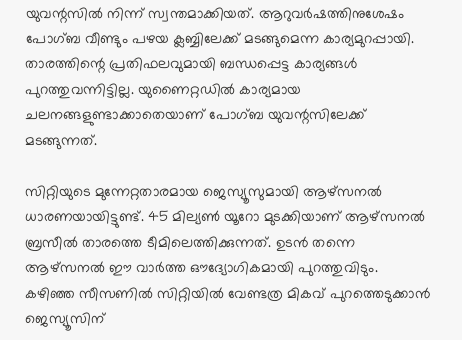യുവന്റസില്‍ നിന്ന് സ്വന്തമാക്കിയത്. ആറുവര്‍ഷത്തിനുശേഷം പോഗ്ബ വീണ്ടും പഴയ ക്ലബ്ബിലേക്ക് മടങ്ങുമെന്ന കാര്യമുറപ്പായി. താരത്തിന്റെ പ്രതിഫലവുമായി ബന്ധപ്പെട്ട കാര്യങ്ങള്‍ പുറത്തുവന്നിട്ടില്ല. യുണൈറ്റഡില്‍ കാര്യമായ ചലനങ്ങളുണ്ടാക്കാതെയാണ് പോഗ്ബ യുവന്റസിലേക്ക് മടങ്ങുന്നത്.

സിറ്റിയുടെ മുന്നേറ്റതാരമായ ജെസ്യൂസുമായി ആഴ്‌സനല്‍ ധാരണയായിട്ടുണ്ട്. 45 മില്യണ്‍ യൂറോ മുടക്കിയാണ് ആഴ്‌സനല്‍ ബ്രസീല്‍ താരത്തെ ടീമിലെത്തിക്കുന്നത്. ഉടന്‍ തന്നെ ആഴ്‌സനല്‍ ഈ വാര്‍ത്ത ഔദ്യോഗികമായി പുറത്തുവിടും. കഴിഞ്ഞ സീസണില്‍ സിറ്റിയില്‍ വേണ്ടത്ര മികവ് പുറത്തെടുക്കാന്‍ ജെസ്യൂസിന്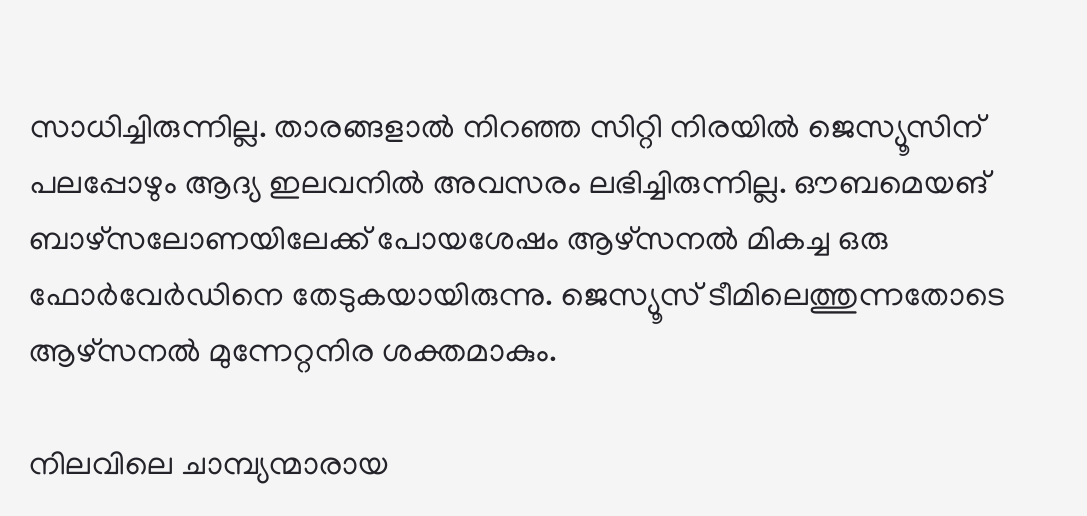സാധിച്ചിരുന്നില്ല. താരങ്ങളാല്‍ നിറഞ്ഞ സിറ്റി നിരയില്‍ ജെസ്യൂസിന് പലപ്പോഴും ആദ്യ ഇലവനില്‍ അവസരം ലഭിച്ചിരുന്നില്ല. ഔബമെയങ് ബാഴ്‌സലോണയിലേക്ക് പോയശേഷം ആഴ്‌സനല്‍ മികച്ച ഒരു ഫോര്‍വേര്‍ഡിനെ തേടുകയായിരുന്നു. ജെസ്യൂസ് ടീമിലെത്തുന്നതോടെ ആഴ്‌സനല്‍ മുന്നേറ്റനിര ശക്തമാകും.

നിലവിലെ ചാമ്പ്യന്മാരായ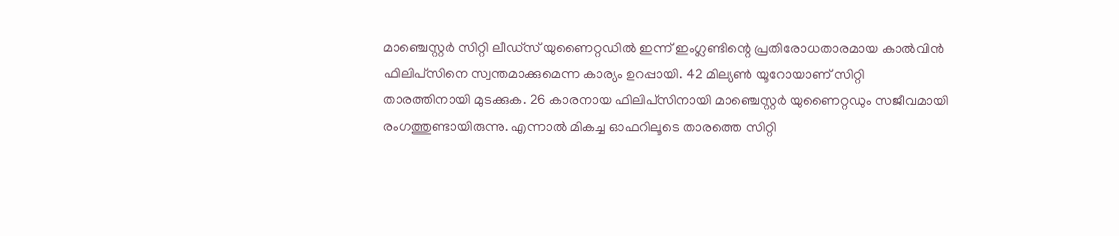മാഞ്ചെസ്റ്റര്‍ സിറ്റി ലീഡ്‌സ് യുണൈറ്റഡില്‍ ഇന്ന് ഇംഗ്ലണ്ടിന്റെ പ്രതിരോധതാരമായ കാല്‍വിന്‍ ഫിലിപ്‌സിനെ സ്വന്തമാക്കുമെന്ന കാര്യം ഉറപ്പായി. 42 മില്യണ്‍ യൂറോയാണ് സിറ്റി താരത്തിനായി മുടക്കുക. 26 കാരനായ ഫിലിപ്‌സിനായി മാഞ്ചെസ്റ്റര്‍ യുണൈറ്റഡും സജീവമായി രംഗത്തുണ്ടായിരുന്നു. എന്നാല്‍ മികച്ച ഓഫറിലൂടെ താരത്തെ സിറ്റി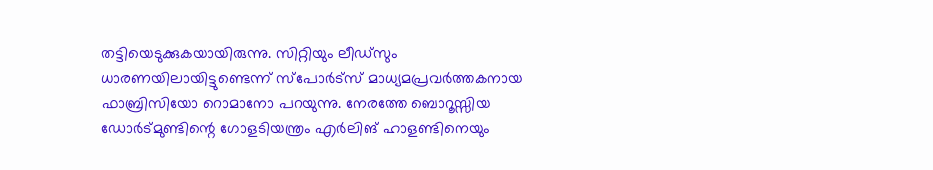തട്ടിയെടുക്കുകയായിരുന്നു. സിറ്റിയും ലീഡ്‌സും ധാരണയിലായിട്ടുണ്ടെന്ന് സ്‌പോര്‍ട്‌സ് മാധ്യമപ്രവര്‍ത്തകനായ ഫാബ്രിസിയോ റൊമാനോ പറയുന്നു. നേരത്തേ ബൊറൂസ്സിയ ഡോര്‍ട്മുണ്ടിന്റെ ഗോളടിയന്ത്രം എര്‍ലിങ് ഹാളണ്ടിനെയും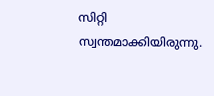സിറ്റി സ്വന്തമാക്കിയിരുന്നു.